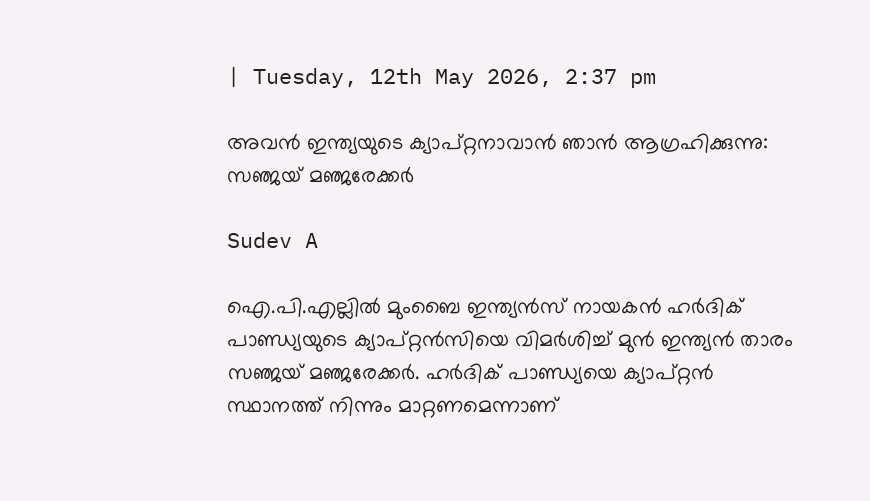| Tuesday, 12th May 2026, 2:37 pm

അവന്‍ ഇന്ത്യയുടെ ക്യാപ്റ്റനാവാന്‍ ഞാന്‍ ആഗ്രഹിക്കുന്നു: സഞ്ജയ് മഞ്ജരേക്കര്‍

Sudev A

ഐ.പി.എല്ലില്‍ മുംബൈ ഇന്ത്യന്‍സ് നായകന്‍ ഹര്‍ദിക് പാണ്ഡ്യയുടെ ക്യാപ്റ്റന്‍സിയെ വിമര്‍ശിച്ച് മുന്‍ ഇന്ത്യന്‍ താരം സഞ്ജയ് മഞ്ജരേക്കര്‍. ഹര്‍ദിക് പാണ്ഡ്യയെ ക്യാപ്റ്റന്‍ സ്ഥാനത്ത് നിന്നും മാറ്റണമെന്നാണ്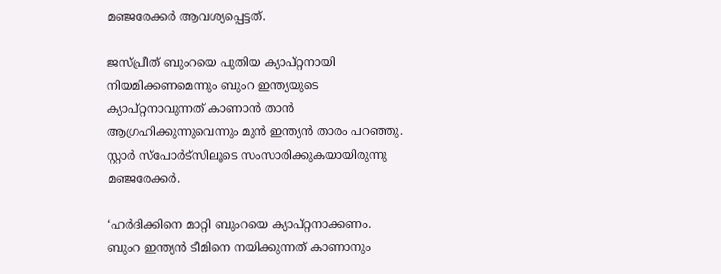മഞ്ജരേക്കര്‍ ആവശ്യപ്പെട്ടത്.

ജസ്പ്രീത് ബുംറയെ പുതിയ ക്യാപ്റ്റനായി നിയമിക്കണമെന്നും ബുംറ ഇന്ത്യയുടെ ക്യാപ്റ്റനാവുന്നത് കാണാന്‍ താന്‍ ആഗ്രഹിക്കുന്നുവെന്നും മുന്‍ ഇന്ത്യന്‍ താരം പറഞ്ഞു. സ്റ്റാര്‍ സ്‌പോര്‍ട്‌സിലൂടെ സംസാരിക്കുകയായിരുന്നു മഞ്ജരേക്കര്‍.

‘ഹര്‍ദിക്കിനെ മാറ്റി ബുംറയെ ക്യാപ്റ്റനാക്കണം. ബുംറ ഇന്ത്യന്‍ ടീമിനെ നയിക്കുന്നത് കാണാനും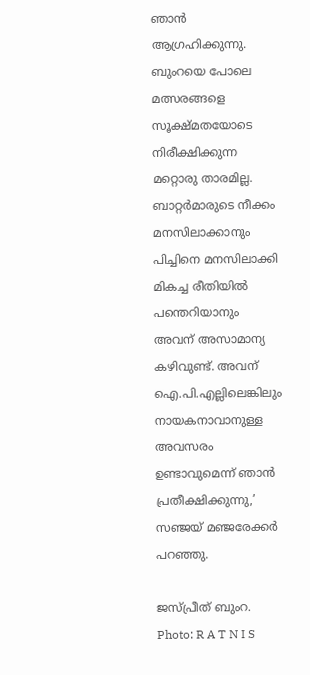ഞാന്‍ ആഗ്രഹിക്കുന്നു. ബുംറയെ പോലെ മത്സരങ്ങളെ സൂക്ഷ്മതയോടെ നിരീക്ഷിക്കുന്ന മറ്റൊരു താരമില്ല. ബാറ്റര്‍മാരുടെ നീക്കം മനസിലാക്കാനും പിച്ചിനെ മനസിലാക്കി മികച്ച രീതിയില്‍ പന്തെറിയാനും അവന് അസാമാന്യ കഴിവുണ്ട്. അവന് ഐ.പി.എല്ലിലെങ്കിലും നായകനാവാനുള്ള അവസരം ഉണ്ടാവുമെന്ന് ഞാന്‍ പ്രതീക്ഷിക്കുന്നു,’ സഞ്ജയ് മഞ്ജരേക്കര്‍ പറഞ്ഞു.

ജസ്പ്രീത് ബുംറ. Photo: R A T N I S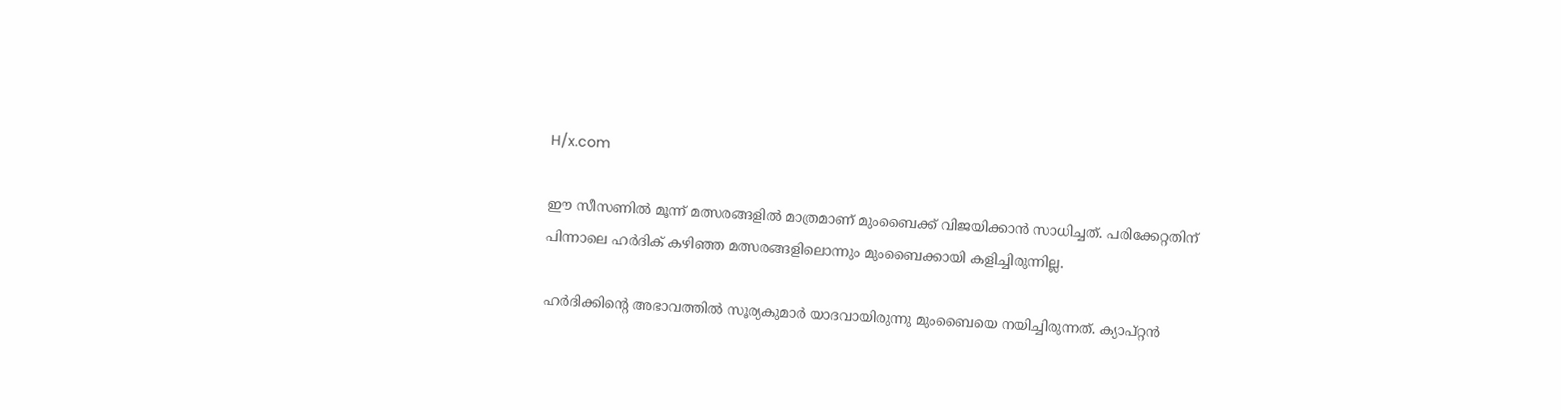H/x.com

ഈ സീസണിൽ മൂന്ന് മത്സരങ്ങളില്‍ മാത്രമാണ് മുംബൈക്ക് വിജയിക്കാന്‍ സാധിച്ചത്. പരിക്കേറ്റതിന് പിന്നാലെ ഹര്‍ദിക് കഴിഞ്ഞ മത്സരങ്ങളിലൊന്നും മുംബൈക്കായി കളിച്ചിരുന്നില്ല.

ഹര്‍ദിക്കിന്റെ അഭാവത്തില്‍ സൂര്യകുമാര്‍ യാദവായിരുന്നു മുംബൈയെ നയിച്ചിരുന്നത്. ക്യാപ്റ്റന്‍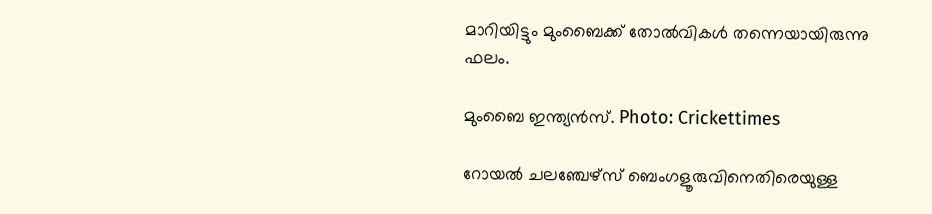മാറിയിട്ടും മുംബൈക്ക് തോല്‍വികള്‍ തന്നെയായിരുന്നു ഫലം.

മുംബൈ ഇന്ത്യൻസ്. Photo: Crickettimes

റോയല്‍ ചലഞ്ചേഴ്സ് ബെംഗളൂരുവിനെതിരെയുള്ള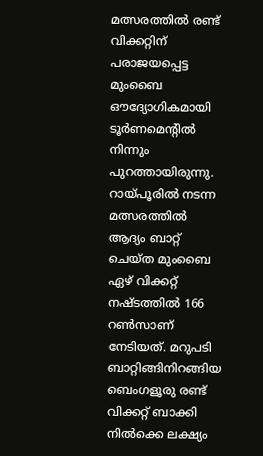മത്സരത്തില്‍ രണ്ട് വിക്കറ്റിന് പരാജയപ്പെട്ട മുംബൈ ഔദ്യോഗികമായി ടൂര്‍ണമെന്റില്‍ നിന്നും പുറത്തായിരുന്നു. റായ്പൂരില്‍ നടന്ന മത്സരത്തില്‍ ആദ്യം ബാറ്റ് ചെയ്ത മുംബൈ ഏഴ് വിക്കറ്റ് നഷ്ടത്തില്‍ 166 റണ്‍സാണ് നേടിയത്. മറുപടി ബാറ്റിങ്ങിനിറങ്ങിയ ബെംഗളൂരു രണ്ട് വിക്കറ്റ് ബാക്കി നില്‍ക്കെ ലക്ഷ്യം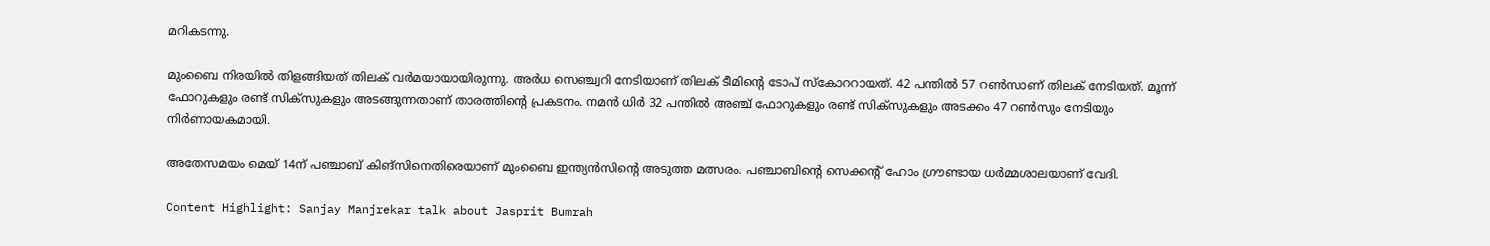മറികടന്നു.

മുംബൈ നിരയില്‍ തിളങ്ങിയത് തിലക് വര്‍മയായായിരുന്നു. അര്‍ധ സെഞ്ച്വറി നേടിയാണ് തിലക് ടീമിന്റെ ടോപ് സ്‌കോററായത്. 42 പന്തില്‍ 57 റണ്‍സാണ് തിലക് നേടിയത്. മൂന്ന് ഫോറുകളും രണ്ട് സിക്‌സുകളും അടങ്ങുന്നതാണ് താരത്തിന്റെ പ്രകടനം. നമന്‍ ധിര്‍ 32 പന്തില്‍ അഞ്ച് ഫോറുകളും രണ്ട് സിക്‌സുകളും അടക്കം 47 റണ്‍സും നേടിയും നിര്‍ണായകമായി.

അതേസമയം മെയ് 14ന് പഞ്ചാബ് കിങ്സിനെതിരെയാണ് മുംബൈ ഇന്ത്യന്‍സിന്റെ അടുത്ത മത്സരം. പഞ്ചാബിന്റെ സെക്കന്റ് ഹോം ഗ്രൗണ്ടായ ധര്‍മ്മശാലയാണ് വേദി.

Content Highlight: Sanjay Manjrekar talk about Jasprit Bumrah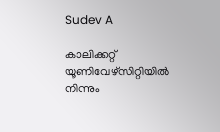Sudev A

കാലിക്കറ്റ് യൂണിവേഴ്‌സിറ്റിയില്‍ നിന്നും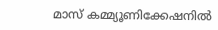മാസ് കമ്മ്യൂണിക്കേഷനില്‍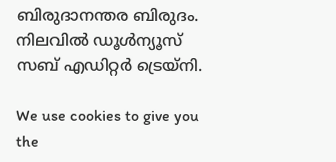ബിരുദാനന്തര ബിരുദം. നിലവില്‍ ഡൂള്‍ന്യൂസ് സബ് എഡിറ്റര്‍ ട്രെയ്‌നി.

We use cookies to give you the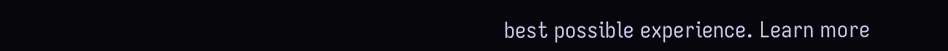best possible experience. Learn more